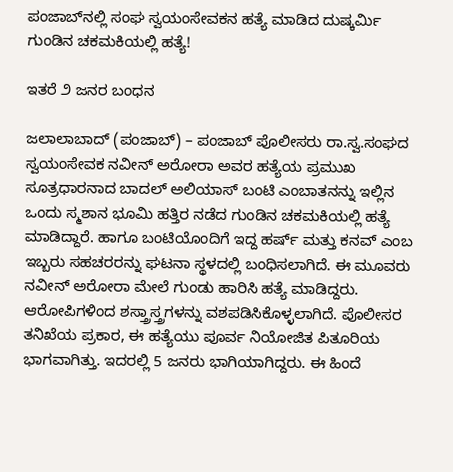ಪಂಜಾಬ್‌ನಲ್ಲಿ ಸಂಘ ಸ್ವಯಂಸೇವಕನ ಹತ್ಯೆ ಮಾಡಿದ ದುಷ್ಕರ್ಮಿ ಗುಂಡಿನ ಚಕಮಕಿಯಲ್ಲಿ ಹತ್ಯೆ!

ಇತರೆ ೨ ಜನರ ಬಂಧನ

ಜಲಾಲಾಬಾದ್ (ಪಂಜಾಬ್) – ಪಂಜಾಬ್ ಪೊಲೀಸರು ರಾ.ಸ್ವ.ಸಂಘದ ಸ್ವಯಂಸೇವಕ ನವೀನ್ ಅರೋರಾ ಅವರ ಹತ್ಯೆಯ ಪ್ರಮುಖ ಸೂತ್ರಧಾರನಾದ ಬಾದಲ್ ಅಲಿಯಾಸ್ ಬಂಟಿ ಎಂಬಾತನನ್ನು ಇಲ್ಲಿನ ಒಂದು ಸ್ಮಶಾನ ಭೂಮಿ ಹತ್ತಿರ ನಡೆದ ಗುಂಡಿನ ಚಕಮಕಿಯಲ್ಲಿ ಹತ್ಯೆ ಮಾಡಿದ್ದಾರೆ. ಹಾಗೂ ಬಂಟಿಯೊಂದಿಗೆ ಇದ್ದ ಹರ್ಷ್ ಮತ್ತು ಕನವ್ ಎಂಬ ಇಬ್ಬರು ಸಹಚರರನ್ನು ಘಟನಾ ಸ್ಥಳದಲ್ಲಿ ಬಂಧಿಸಲಾಗಿದೆ. ಈ ಮೂವರು ನವೀನ್ ಅರೋರಾ ಮೇಲೆ ಗುಂಡು ಹಾರಿಸಿ ಹತ್ಯೆ ಮಾಡಿದ್ದರು. ಆರೋಪಿಗಳಿಂದ ಶಸ್ತ್ರಾಸ್ತ್ರಗಳನ್ನು ವಶಪಡಿಸಿಕೊಳ್ಳಲಾಗಿದೆ. ಪೊಲೀಸರ ತನಿಖೆಯ ಪ್ರಕಾರ, ಈ ಹತ್ಯೆಯು ಪೂರ್ವ ನಿಯೋಜಿತ ಪಿತೂರಿಯ ಭಾಗವಾಗಿತ್ತು. ಇದರಲ್ಲಿ 5 ಜನರು ಭಾಗಿಯಾಗಿದ್ದರು. ಈ ಹಿಂದೆ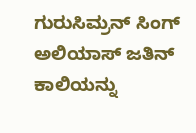ಗುರುಸಿಮ್ರನ್ ಸಿಂಗ್ ಅಲಿಯಾಸ್ ಜತಿನ್ ಕಾಲಿಯನ್ನು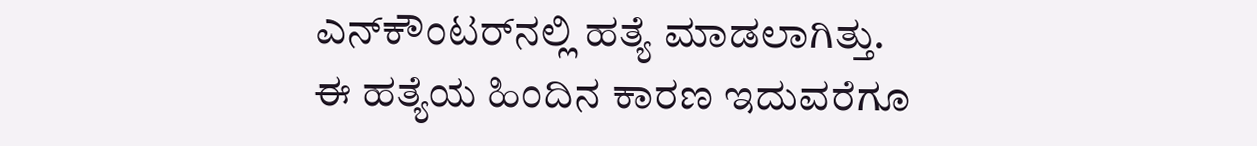ಎನ್‌ಕೌಂಟರ್‌ನಲ್ಲಿ ಹತ್ಯೆ ಮಾಡಲಾಗಿತ್ತು. ಈ ಹತ್ಯೆಯ ಹಿಂದಿನ ಕಾರಣ ಇದುವರೆಗೂ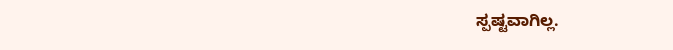ಸ್ಪಷ್ಟವಾಗಿಲ್ಲ.